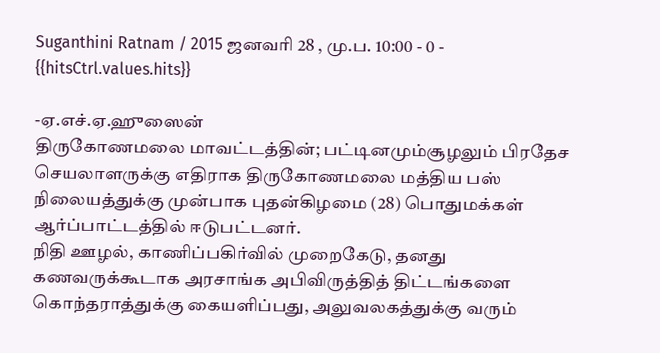Suganthini Ratnam / 2015 ஜனவரி 28 , மு.ப. 10:00 - 0 - {{hitsCtrl.values.hits}}

-ஏ.எச்.ஏ.ஹுஸைன்
திருகோணமலை மாவட்டத்தின்; பட்டினமும்சூழலும் பிரதேச செயலாளருக்கு எதிராக திருகோணமலை மத்திய பஸ் நிலையத்துக்கு முன்பாக புதன்கிழமை (28) பொதுமக்கள் ஆர்ப்பாட்டத்தில் ஈடுபட்டனர்.
நிதி ஊழல், காணிப்பகிர்வில் முறைகேடு, தனது கணவருக்கூடாக அரசாங்க அபிவிருத்தித் திட்டங்களை கொந்தராத்துக்கு கையளிப்பது, அலுவலகத்துக்கு வரும்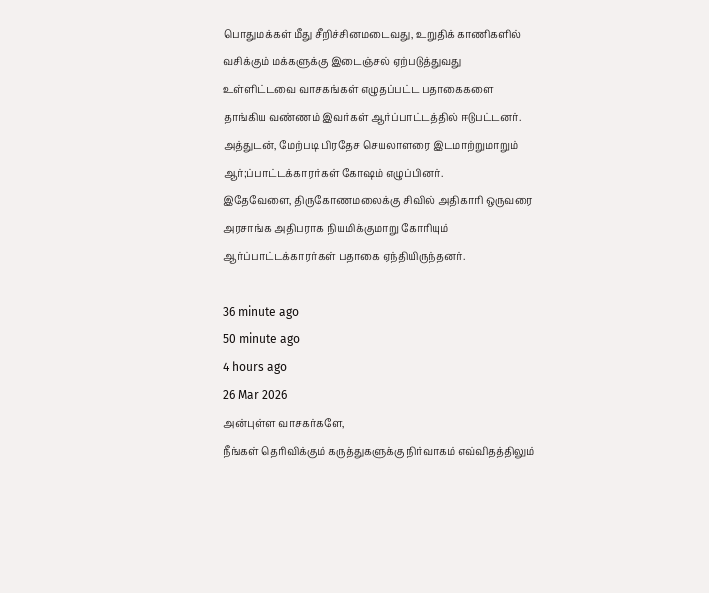பொதுமக்கள் மீது சீறிச்சினமடைவது, உறுதிக் காணிகளில் வசிக்கும் மக்களுக்கு இடைஞ்சல் ஏற்படுத்துவது உள்ளிட்டவை வாசகங்கள் எழுதப்பட்ட பதாகைகளை தாங்கிய வண்ணம் இவர்கள் ஆர்ப்பாட்டத்தில் ஈடுபட்டனர்.
அத்துடன், மேற்படி பிரதேச செயலாளரை இடமாற்றுமாறும் ஆர்;ப்பாட்டக்காரர்கள் கோஷம் எழுப்பினர்.
இதேவேளை, திருகோணமலைக்கு சிவில் அதிகாரி ஒருவரை அரசாங்க அதிபராக நியமிக்குமாறு கோரியும் ஆர்ப்பாட்டக்காரர்கள் பதாகை ஏந்தியிருந்தனர்.

36 minute ago
50 minute ago
4 hours ago
26 Mar 2026
அன்புள்ள வாசகர்களே,
நீங்கள் தெரிவிக்கும் கருத்துகளுக்கு நிர்வாகம் எவ்விதத்திலும்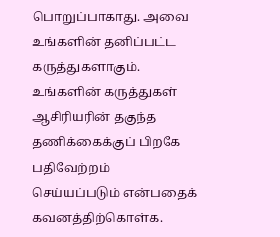பொறுப்பாகாது. அவை உங்களின் தனிப்பட்ட கருத்துகளாகும். உங்களின் கருத்துகள் ஆசிரியரின் தகுந்த தணிக்கைக்குப் பிறகே பதிவேற்றம் செய்யப்படும் என்பதைக் கவனத்திற்கொள்க.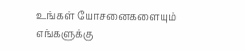உங்கள் யோசனைகளையும் எங்களுக்கு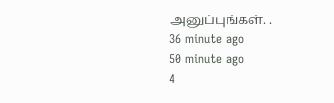அனுப்புங்கள். .
36 minute ago
50 minute ago
4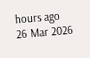hours ago
26 Mar 2026